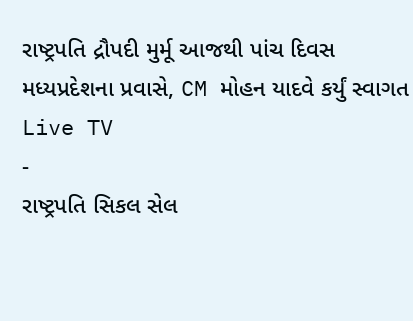રાષ્ટ્રપતિ દ્રૌપદી મુર્મૂ આજથી પાંચ દિવસ મધ્યપ્રદેશના પ્રવાસે, CM મોહન યાદવે કર્યું સ્વાગત
Live TV
-
રાષ્ટ્રપતિ સિકલ સેલ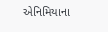એનિમિયાના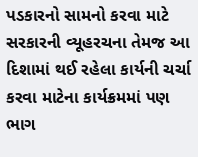પડકારનો સામનો કરવા માટે સરકારની વ્યૂહરચના તેમજ આ દિશામાં થઈ રહેલા કાર્યની ચર્ચા કરવા માટેના કાર્યક્રમમાં પણ ભાગ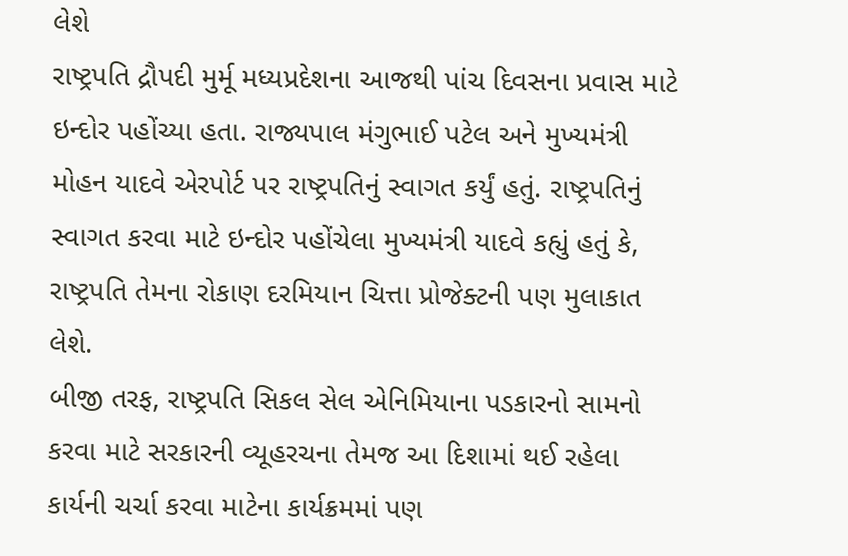લેશે
રાષ્ટ્રપતિ દ્રૌપદી મુર્મૂ મધ્યપ્રદેશના આજથી પાંચ દિવસના પ્રવાસ માટે ઇન્દોર પહોંચ્યા હતા. રાજ્યપાલ મંગુભાઈ પટેલ અને મુખ્યમંત્રી મોહન યાદવે એરપોર્ટ પર રાષ્ટ્રપતિનું સ્વાગત કર્યું હતું. રાષ્ટ્રપતિનું સ્વાગત કરવા માટે ઇન્દોર પહોંચેલા મુખ્યમંત્રી યાદવે કહ્યું હતું કે, રાષ્ટ્રપતિ તેમના રોકાણ દરમિયાન ચિત્તા પ્રોજેક્ટની પણ મુલાકાત લેશે.
બીજી તરફ, રાષ્ટ્રપતિ સિકલ સેલ એનિમિયાના પડકારનો સામનો કરવા માટે સરકારની વ્યૂહરચના તેમજ આ દિશામાં થઈ રહેલા કાર્યની ચર્ચા કરવા માટેના કાર્યક્રમમાં પણ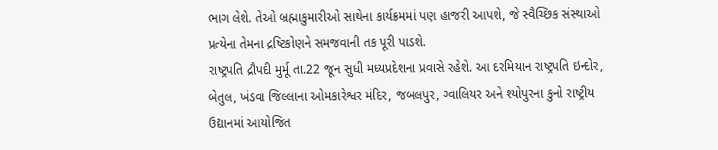ભાગ લેશે. તેઓ બ્રહ્માકુમારીઓ સાથેના કાર્યક્રમમાં પણ હાજરી આપશે, જે સ્વૈચ્છિક સંસ્થાઓ પ્રત્યેના તેમના દ્રષ્ટિકોણને સમજવાની તક પૂરી પાડશે.
રાષ્ટ્રપતિ દ્રૌપદી મુર્મૂ તા.22 જૂન સુધી મધ્યપ્રદેશના પ્રવાસે રહેશે. આ દરમિયાન રાષ્ટ્રપતિ ઇન્દોર, બેતુલ, ખંડવા જિલ્લાના ઓમકારેશ્વર મંદિર, જબલપુર, ગ્વાલિયર અને શ્યોપુરના કુનો રાષ્ટ્રીય ઉદ્યાનમાં આયોજિત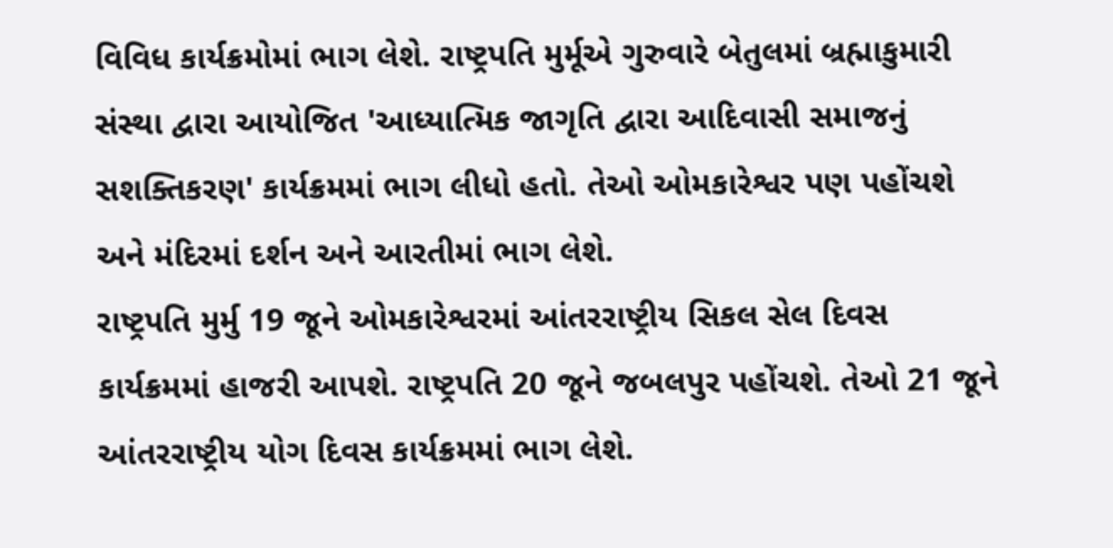વિવિધ કાર્યક્રમોમાં ભાગ લેશે. રાષ્ટ્રપતિ મુર્મૂએ ગુરુવારે બેતુલમાં બ્રહ્માકુમારી સંસ્થા દ્વારા આયોજિત 'આધ્યાત્મિક જાગૃતિ દ્વારા આદિવાસી સમાજનું સશક્તિકરણ' કાર્યક્રમમાં ભાગ લીધો હતો. તેઓ ઓમકારેશ્વર પણ પહોંચશે અને મંદિરમાં દર્શન અને આરતીમાં ભાગ લેશે.
રાષ્ટ્રપતિ મુર્મુ 19 જૂને ઓમકારેશ્વરમાં આંતરરાષ્ટ્રીય સિકલ સેલ દિવસ કાર્યક્રમમાં હાજરી આપશે. રાષ્ટ્રપતિ 20 જૂને જબલપુર પહોંચશે. તેઓ 21 જૂને આંતરરાષ્ટ્રીય યોગ દિવસ કાર્યક્રમમાં ભાગ લેશે.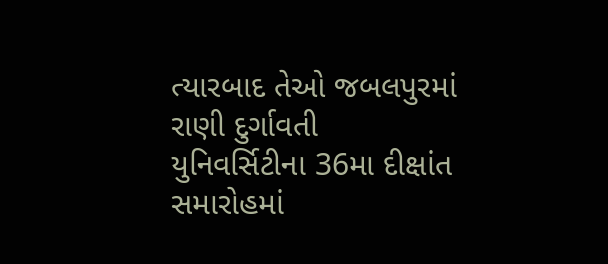ત્યારબાદ તેઓ જબલપુરમાં રાણી દુર્ગાવતી યુનિવર્સિટીના 36મા દીક્ષાંત સમારોહમાં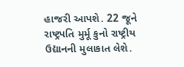હાજરી આપશે. 22 જૂને રાષ્ટ્રપતિ મુર્મૂ કુનો રાષ્ટ્રીય ઉદ્યાનની મુલાકાત લેશે.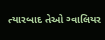ત્યારબાદ તેઓ ગ્વાલિયર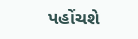પહોંચશે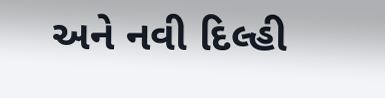અને નવી દિલ્હી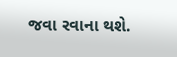જવા રવાના થશે.